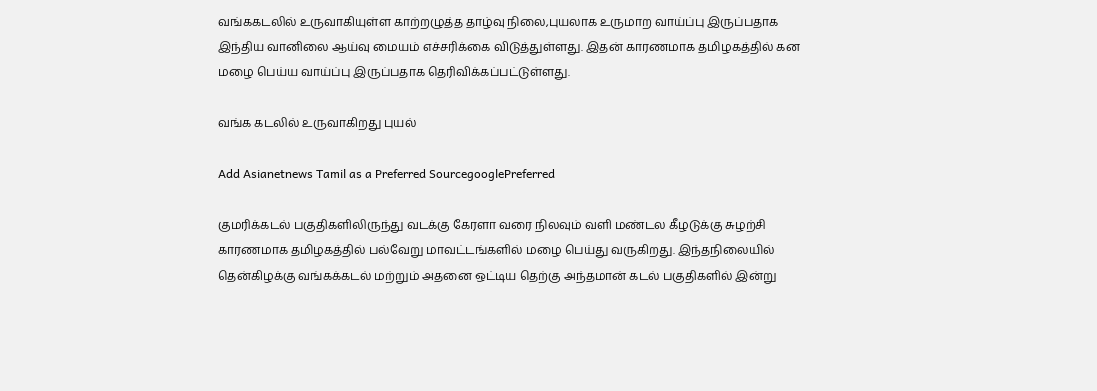வங்ககடலில் உருவாகியுள்ள காற்றழுத்த தாழ்வு நிலை,புயலாக உருமாற வாய்ப்பு இருப்பதாக இந்திய வானிலை ஆய்வு மையம் எச்சரிக்கை விடுத்துள்ளது. இதன் காரணமாக தமிழகத்தில் கன மழை பெய்ய வாய்ப்பு இருப்பதாக தெரிவிக்கப்பட்டுள்ளது.

வங்க கடலில் உருவாகிறது புயல்

Add Asianetnews Tamil as a Preferred SourcegooglePreferred

குமரிக்கடல் பகுதிகளிலிருந்து வடக்கு கேரளா வரை நிலவும் வளி மண்டல கீழடுக்கு சுழற்சி காரணமாக தமிழகத்தில் பல்வேறு மாவட்டங்களில் மழை பெய்து வருகிறது. இந்தநிலையில் தென்கிழக்கு வங்கக்கடல் மற்றும் அதனை ஒட்டிய தெற்கு அந்தமான் கடல் பகுதிகளில் இன்று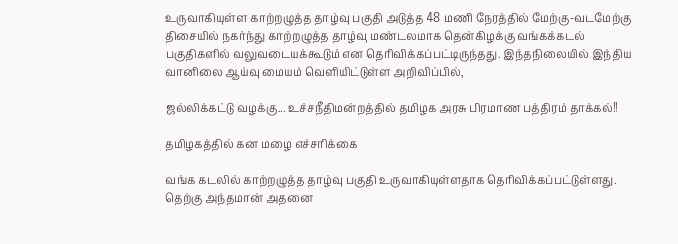உருவாகியுள்ள காற்றழுத்த தாழ்வு பகுதி அடுத்த 48 மணி நேரத்தில் மேற்கு-வடமேற்கு திசையில் நகர்ந்து காற்றழுத்த தாழ்வு மண்டலமாக தென்கிழக்கு வங்கக்கடல் பகுதிகளில் வலுவடையக்கூடும் என தெரிவிக்கப்பட்டிருந்தது. இந்தநிலையில் இந்திய வானிலை ஆய்வு மையம் வெளியிட்டுள்ள அறிவிப்பில்,

ஜல்லிக்கட்டு வழக்கு... உச்சநீதிமன்றத்தில் தமிழக அரசு பிரமாண பத்திரம் தாக்கல்!!

தமிழகத்தில் கன மழை எச்சரிக்கை

வங்க கடலில் காற்றழுத்த தாழ்வு பகுதி உருவாகியுள்ளதாக தெரிவிக்கப்பட்டுள்ளது. தெற்கு அந்தமான் அதனை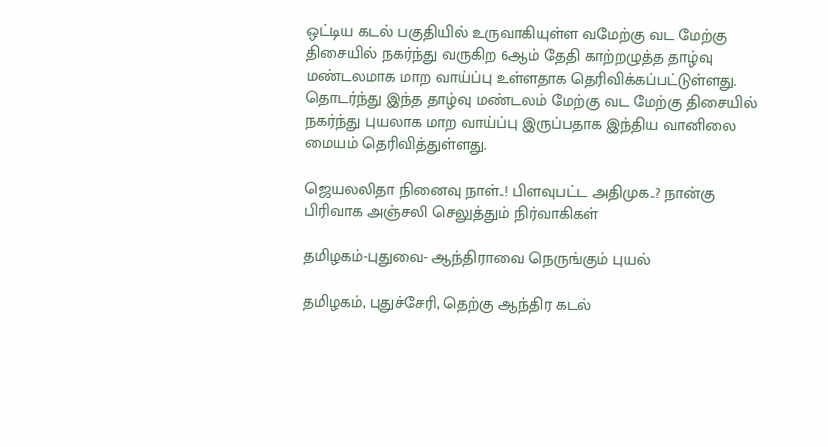ஒட்டிய கடல் பகுதியில் உருவாகியுள்ள வமேற்கு வட மேற்கு திசையில் நகர்ந்து வருகிற 6ஆம் தேதி காற்றழுத்த தாழ்வு மண்டலமாக மாற வாய்ப்பு உள்ளதாக தெரிவிக்கப்பட்டுள்ளது. தொடர்ந்து இந்த தாழ்வு மண்டலம் மேற்கு வட மேற்கு திசையில் நகர்ந்து புயலாக மாற வாய்ப்பு இருப்பதாக இந்திய வானிலை மையம் தெரிவித்துள்ளது.

ஜெயலலிதா நினைவு நாள்..! பிளவுபட்ட அதிமுக..? நான்கு பிரிவாக அஞ்சலி செலுத்தும் நிர்வாகிகள்

தமிழகம்-புதுவை- ஆந்திராவை நெருங்கும் புயல்

தமிழகம், புதுச்சேரி, தெற்கு ஆந்திர கடல்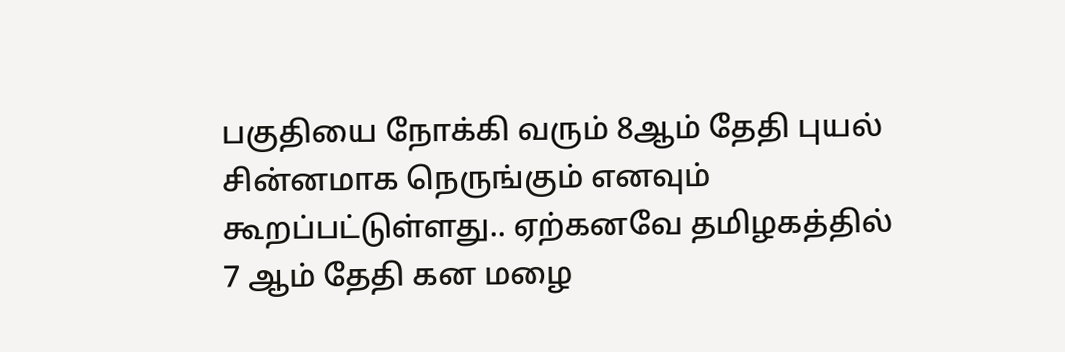பகுதியை நோக்கி வரும் 8ஆம் தேதி புயல் சின்னமாக நெருங்கும் எனவும் கூறப்பட்டுள்ளது.. ஏற்கனவே தமிழகத்தில் 7 ஆம் தேதி கன மழை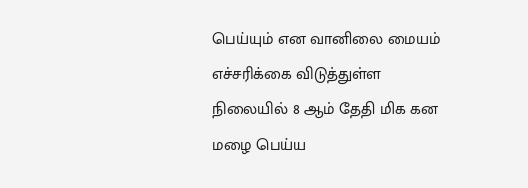பெய்யும் என வானிலை மையம் எச்சரிக்கை விடுத்துள்ள நிலையில் 8 ஆம் தேதி மிக கன மழை பெய்ய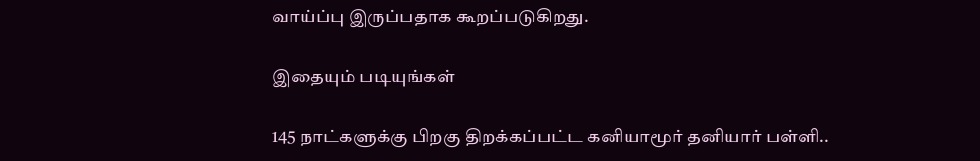வாய்ப்பு இருப்பதாக கூறப்படுகிறது.

இதையும் படியுங்கள்

145 நாட்களுக்கு பிறகு திறக்கப்பட்ட கனியாமூர் தனியார் பள்ளி..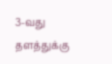3-வது தளத்துக்கு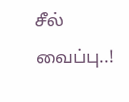சீல் வைப்பு..!